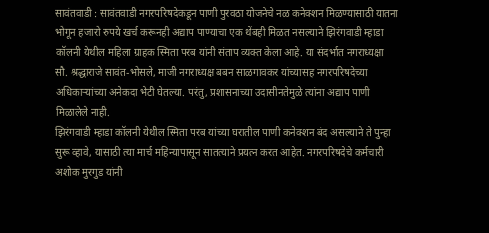सावंतवाडी : सावंतवाडी नगरपरिषदेकडून पाणी पुरवठा योजनेचे नळ कनेक्शन मिळण्यासाठी यातना भोगून हजारो रुपये खर्च करूनही अद्याप पाण्याचा एक थेंबही मिळत नसल्याने झिरंगवाडी म्हाडा कॉलनी येथील महिला ग्राहक स्मिता परब यांनी संताप व्यक्त केला आहे. या संदर्भात नगराध्यक्षा सौ. श्रद्धाराजे सावंत-भोसले, माजी नगराध्यक्ष बबन साळगावकर यांच्यासह नगरपरिषदेच्या अधिकाऱ्यांच्या अनेकदा भेटी घेतल्या. परंतु, प्रशासनाच्या उदासीनतेमुळे त्यांना अद्याप पाणी मिळालेले नाही.
झिरंगवाडी म्हाडा कॉलनी येथील स्मिता परब यांच्या घरातील पाणी कनेक्शन बंद असल्याने ते पुन्हा सुरू व्हावे, यासाठी त्या मार्च महिन्यापासून सातत्याने प्रयत्न करत आहेत. नगरपरिषदेचे कर्मचारी अशोक मुरगुड यांनी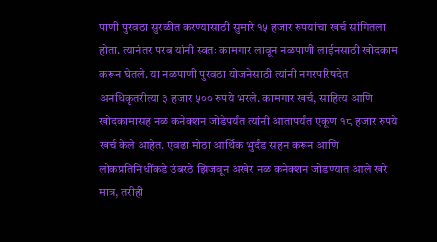पाणी पुरवठा सुरळीत करण्यासाठी सुमारे १५ हजार रुपयांचा खर्च सांगितला होता. त्यानंतर परब यांनी स्वतः कामगार लावून नळपाणी लाईनसाठी खोदकाम करून घेतले. या नळपाणी पुरवठा योजनेसाठी त्यांनी नगरपरिषदेत अनधिकृतरीत्या ३ हजार ५०० रुपये भरले. कामगार खर्च, साहित्य आणि खोदकामासह नळ कनेक्शन जोडेपर्यंत त्यांनी आतापर्यंत एकूण १८ हजार रुपये खर्च केले आहेत. एवढा मोठा आर्थिक भुर्दंड सहन करून आणि लोकप्रतिनिधींकडे उंबरठे झिजवून अखेर नळ कनेक्शन जोडण्यात आले खरे मात्र, तरीही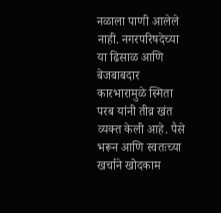नळाला पाणी आलेले नाही. नगरपरिषदेच्या या ढिसाळ आणि बेजबाबदार कारभारामुळे स्मिता परब यांनी तीव्र खंत व्यक्त केली आहे. पैसे भरून आणि स्वतःच्या खर्चाने खोदकाम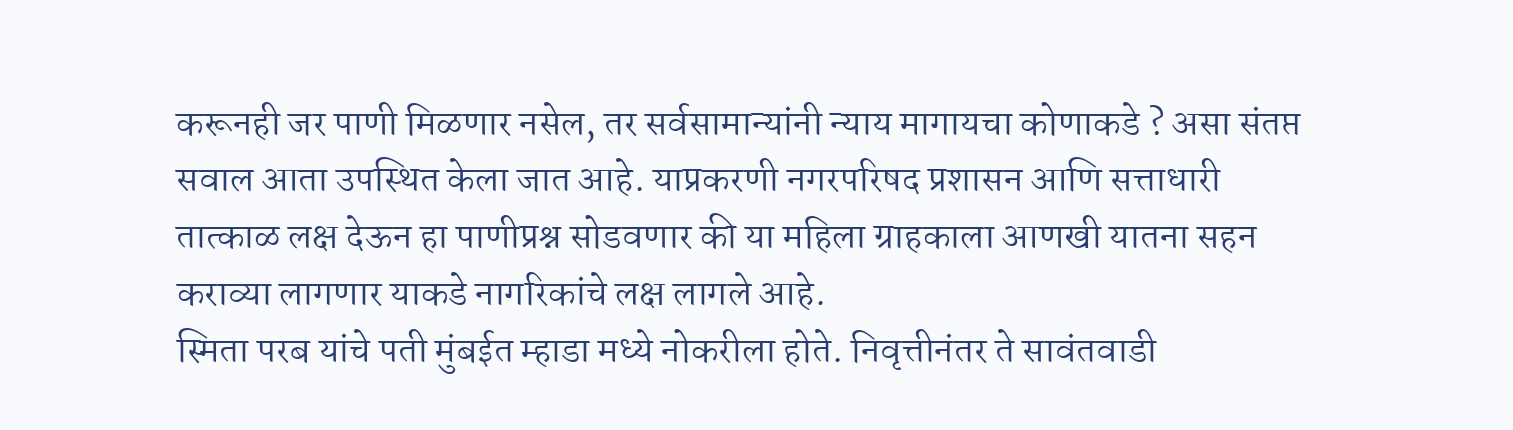करूनही जर पाणी मिळणार नसेल, तर सर्वसामान्यांनी न्याय मागायचा कोणाकडे ? असा संतप्त सवाल आता उपस्थित केला जात आहे. याप्रकरणी नगरपरिषद प्रशासन आणि सत्ताधारी तात्काळ लक्ष देऊन हा पाणीप्रश्न सोडवणार की या महिला ग्राहकाला आणखी यातना सहन कराव्या लागणार याकडे नागरिकांचे लक्ष लागले आहे.
स्मिता परब यांचे पती मुंबईत म्हाडा मध्ये नोकरीला होते. निवृत्तीनंतर ते सावंतवाडी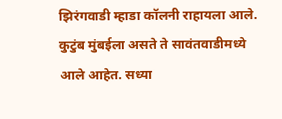झिरंगवाडी म्हाडा कॉलनी राहायला आले. कुटुंब मुंबईला असते ते सावंतवाडीमध्ये आले आहेत. सध्या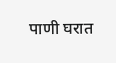पाणी घरात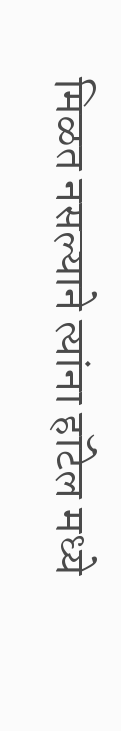मिळत नसल्याने त्यांना हॉटेल मध्ये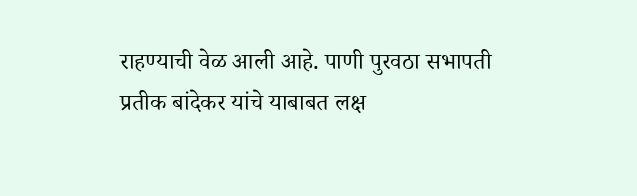राहण्याची वेळ आली आहे. पाणी पुरवठा सभापती प्रतीक बांदेकर यांचे याबाबत लक्ष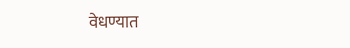वेधण्यात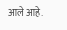आले आहे.